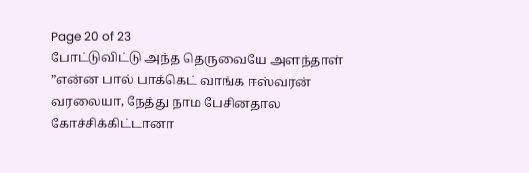Page 20 of 23
போட்டுவிட்டு அந்த தெருவையே அளந்தாள்
”என்ன பால் பாக்கெட் வாங்க ஈஸ்வரன் வரலையா, நேத்து நாம பேசினதால கோச்சிக்கிட்டானா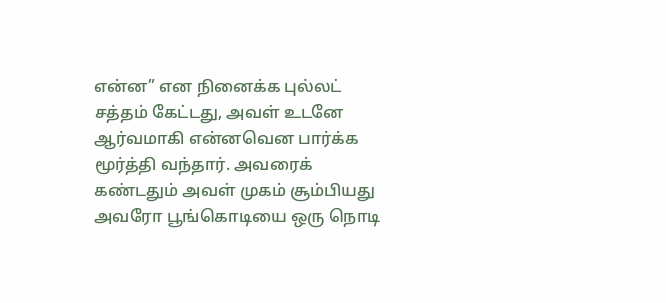என்ன” என நினைக்க புல்லட் சத்தம் கேட்டது, அவள் உடனே ஆர்வமாகி என்னவென பார்க்க மூர்த்தி வந்தார். அவரைக் கண்டதும் அவள் முகம் சூம்பியது அவரோ பூங்கொடியை ஒரு நொடி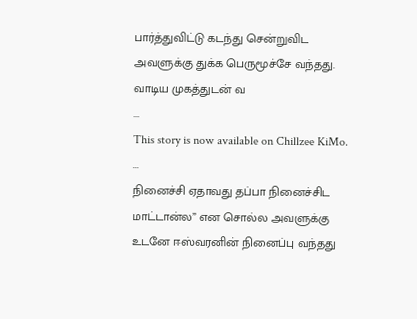பார்த்துவிட்டு கடந்து சென்றுவிட அவளுக்கு துக்க பெருமூச்சே வந்தது.
வாடிய முகத்துடன் வ
...
This story is now available on Chillzee KiMo.
...
நினைச்சி ஏதாவது தப்பா நினைச்சிட மாட்டான்ல” என சொல்ல அவளுக்கு உடனே ஈஸ்வரனின் நினைப்பு வந்தது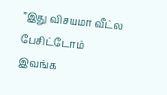”இது விசயமா வீட்ல பேசிட்டோம் இவங்க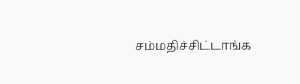சம்மதிச்சிட்டாங்க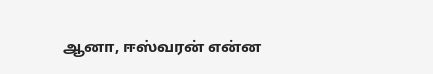ஆனா, ஈஸ்வரன் என்ன